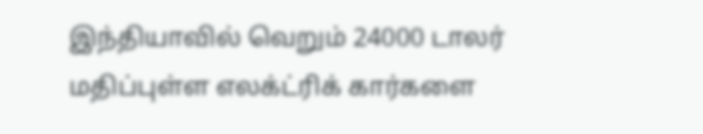இந்தியாவில் வெறும் 24000 டாலர் மதிப்புள்ள எலக்ட்ரிக் கார்களை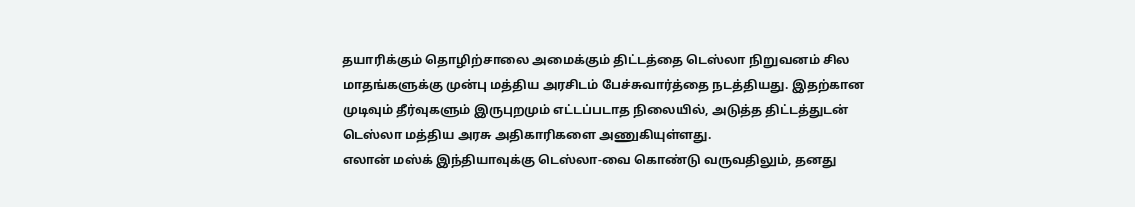தயாரிக்கும் தொழிற்சாலை அமைக்கும் திட்டத்தை டெஸ்லா நிறுவனம் சில மாதங்களுக்கு முன்பு மத்திய அரசிடம் பேச்சுவார்த்தை நடத்தியது. இதற்கான முடிவும் தீர்வுகளும் இருபுறமும் எட்டப்படாத நிலையில், அடுத்த திட்டத்துடன் டெஸ்லா மத்திய அரசு அதிகாரிகளை அணுகியுள்ளது.
எலான் மஸ்க் இந்தியாவுக்கு டெஸ்லா-வை கொண்டு வருவதிலும், தனது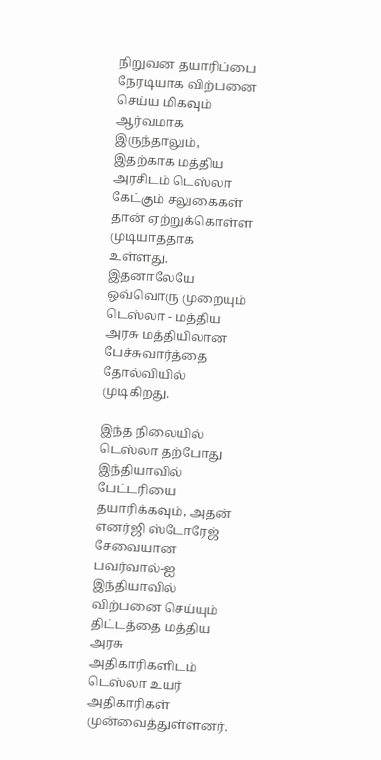நிறுவன தயாரிப்பை நேரடியாக விற்பனை செய்ய மிகவும் ஆர்வமாக இருந்தாலும், இதற்காக மத்திய அரசிடம் டெஸ்லா கேட்கும் சலுகைகள் தான் ஏற்றுக்கொள்ள முடியாததாக உள்ளது. இதனாலேயே ஒவ்வொரு முறையும் டெஸ்லா - மத்திய அரசு மத்தியிலான பேச்சுவார்த்தை தோல்வியில் முடிகிறது.

இந்த நிலையில் டெஸ்லா தற்போது இந்தியாவில் பேட்டரியை தயாரிக்கவும், அதன் எனர்ஜி ஸ்டோரேஜ் சேவையான பவர்வால்-ஐ இந்தியாவில் விற்பனை செய்யும் திட்டத்தை மத்திய அரசு அதிகாரிகளிடம் டெஸ்லா உயர் அதிகாரிகள் முன்வைத்துள்ளனர்.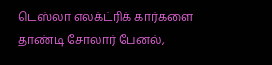டெஸ்லா எலக்ட்ரிக் கார்களை தாண்டி சோலார் பேனல்,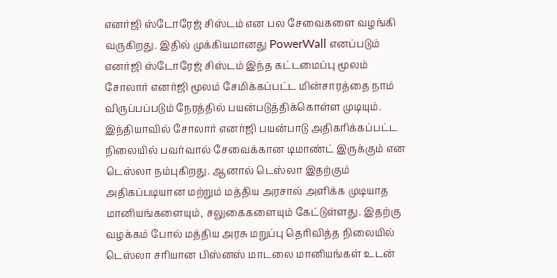எனர்ஜி ஸ்டோரேஜ் சிஸ்டம் என பல சேவைகளை வழங்கி வருகிறது. இதில் முக்கியமானது PowerWall எனப்படும் எனர்ஜி ஸ்டோரேஜ் சிஸ்டம் இந்த கட்டமைப்பு மூலம் சோலார் எனர்ஜி மூலம் சேமிக்கப்பட்ட மின்சாரத்தை நாம் விருப்பப்படும் நேரத்தில் பயன்படுத்திக்கொள்ள முடியும்.
இந்தியாவில் சோலார் எனர்ஜி பயன்பாடு அதிகரிக்கப்பட்ட நிலையில் பவர்வால் சேவைக்கான டிமாண்ட் இருக்கும் என டெஸ்லா நம்புகிறது. ஆனால் டெஸ்லா இதற்கும் அதிகப்படியான மற்றும் மத்திய அரசால் அளிக்க முடியாத மானியங்களையும், சலுகைகளையும் கேட்டுள்ளது. இதற்கு வழக்கம் போல் மத்திய அரசு மறுப்பு தெரிவித்த நிலையில் டெஸ்லா சரியான பிஸ்னஸ் மாடலை மானியங்கள் உடன்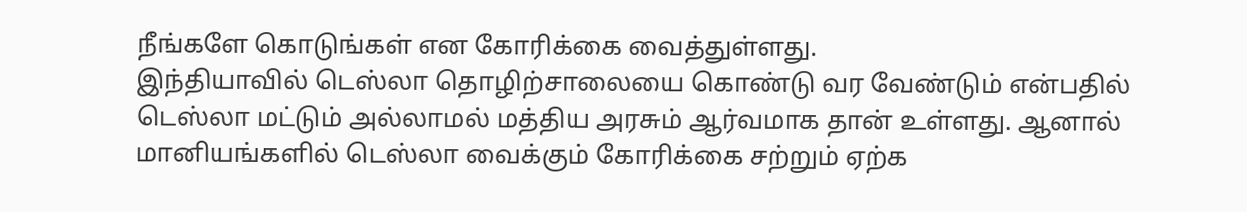நீங்களே கொடுங்கள் என கோரிக்கை வைத்துள்ளது.
இந்தியாவில் டெஸ்லா தொழிற்சாலையை கொண்டு வர வேண்டும் என்பதில் டெஸ்லா மட்டும் அல்லாமல் மத்திய அரசும் ஆர்வமாக தான் உள்ளது. ஆனால் மானியங்களில் டெஸ்லா வைக்கும் கோரிக்கை சற்றும் ஏற்க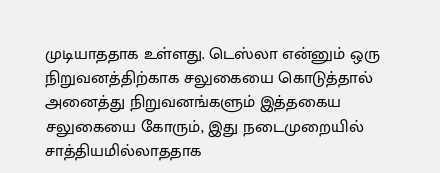முடியாததாக உள்ளது. டெஸ்லா என்னும் ஒரு நிறுவனத்திற்காக சலுகையை கொடுத்தால் அனைத்து நிறுவனங்களும் இத்தகைய சலுகையை கோரும், இது நடைமுறையில் சாத்தியமில்லாததாக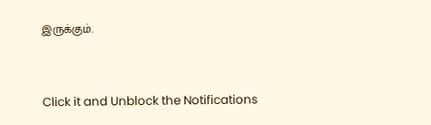இருக்கும்.


Click it and Unblock the Notifications